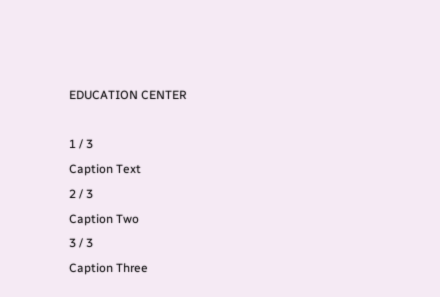EDUCATION CENTER

1 / 3
Caption Text
2 / 3
Caption Two
3 / 3
Caption Three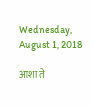Wednesday, August 1, 2018

आशा ते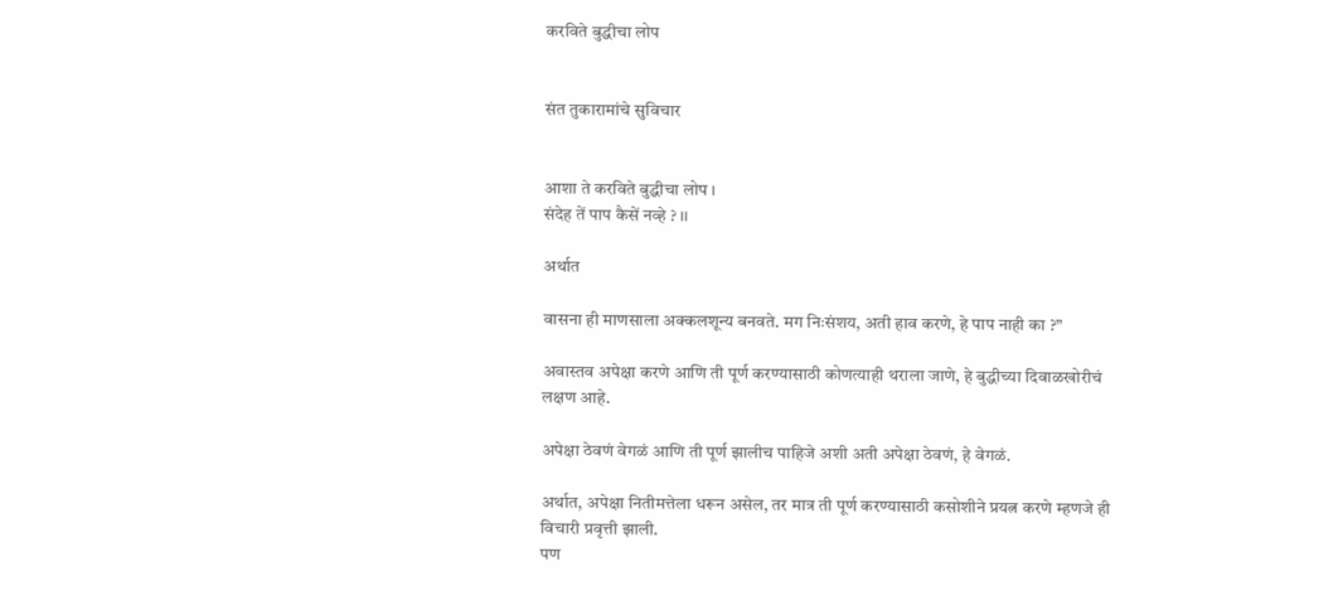करविते बुद्धीचा लोप


संत तुकारामांचे सुविचार


आशा ते करविते बुद्धीचा लोप ।
संदेह तें पाप कैसें नव्हे ? ।।

अर्थात

वासना ही माणसाला अक्कलशून्य बनवते. मग निःसंशय, अती हाव करणे, हे पाप नाही का ?”

अवास्तव अपेक्षा करणे आणि ती पूर्ण करण्यासाठी कोणत्याही थराला जाणे, हे बुद्धीच्या दिवाळखोरीचं लक्षण आहे.

अपेक्षा ठेवणं वेगळं आणि ती पूर्ण झालीच पाहिजे अशी अती अपेक्षा ठेवणं, हे वेगळं.

अर्थात, अपेक्षा नितीमत्तेला धरून असेल, तर मात्र ती पूर्ण करण्यासाठी कसोशीने प्रयत्न करणे म्हणजे ही विचारी प्रवृत्ती झाली.
पण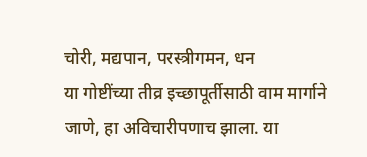चोरी, मद्यपान, परस्त्रीगमन, धन
या गोष्टींच्या तीव्र इच्छापूर्तीसाठी वाम मार्गाने जाणे, हा अविचारीपणाच झाला. या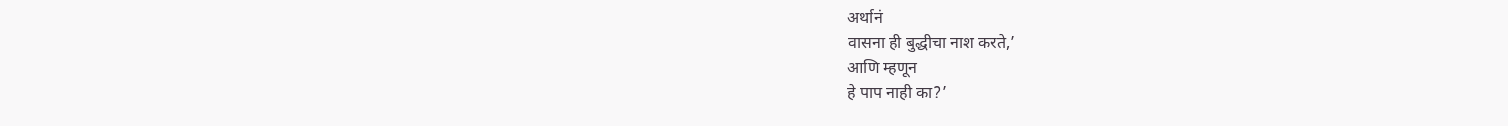अर्थानं
वासना ही बुद्धीचा नाश करते,’
आणि म्हणून
हे पाप नाही का?’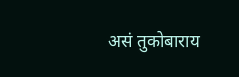असं तुकोबाराय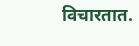विचारतात.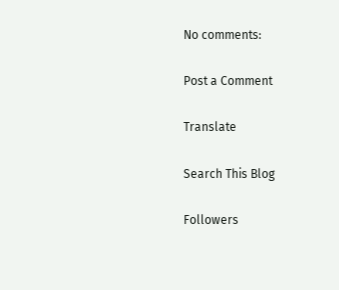No comments:

Post a Comment

Translate

Search This Blog

Followers